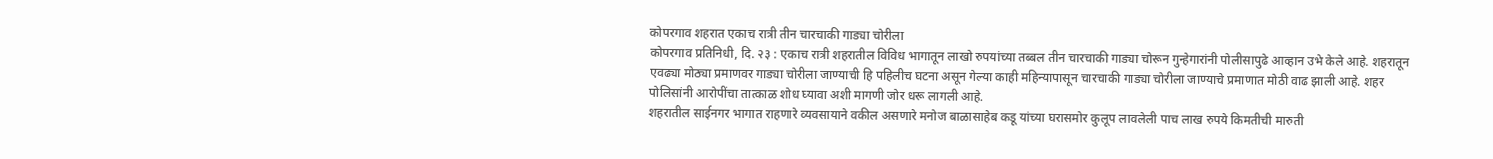कोपरगाव शहरात एकाच रात्री तीन चारचाकी गाड्या चोरीला
कोपरगाव प्रतिनिधी, दि. २३ : एकाच रात्री शहरातील विविध भागातून लाखो रुपयांच्या तब्बल तीन चारचाकी गाड्या चोरून गुन्हेगारांनी पोलीसापुढे आव्हान उभे केले आहे. शहरातून एवढ्या मोठ्या प्रमाणवर गाड्या चोरीला जाण्याची हि पहिलीच घटना असून गेल्या काही महिन्यापासून चारचाकी गाड्या चोरीला जाण्याचे प्रमाणात मोठी वाढ झाली आहे. शहर पोलिसांनी आरोपींचा तात्काळ शोध घ्यावा अशी मागणी जोर धरू लागली आहे.
शहरातील साईनगर भागात राहणारे व्यवसायाने वकील असणारे मनोज बाळासाहेब कडू यांच्या घरासमोर कुलूप लावलेली पाच लाख रुपये किमतीची मारुती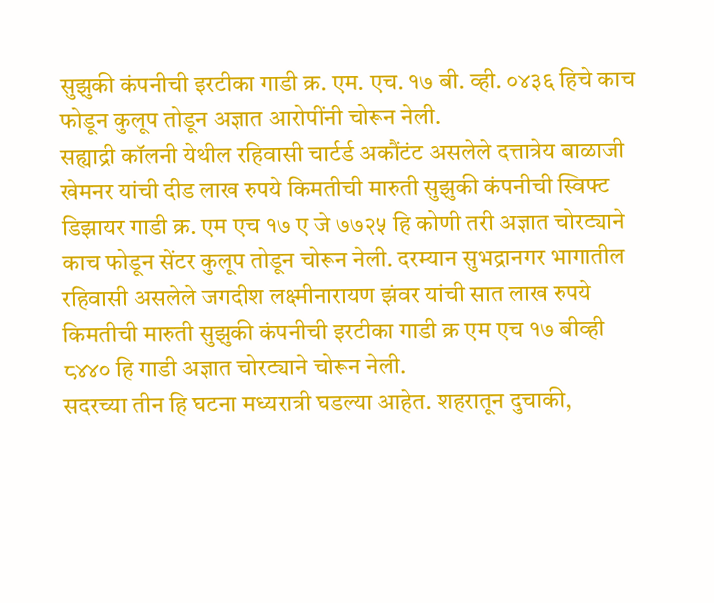सुझुकी कंपनीची इरटीका गाडी क्र. एम. एच. १७ बी. व्ही. ०४३६ हिचे काच फोडून कुलूप तोडून अज्ञात आरोपींनी चोरून नेली.
सह्याद्री कॉलनी येथील रहिवासी चार्टर्ड अकौंटंट असलेले दत्तात्रेय बाळाजी खेमनर यांची दीड लाख रुपये किमतीची मारुती सुझुकी कंपनीची स्विफ्ट डिझायर गाडी क्र. एम एच १७ ए जे ७७२५ हि कोणी तरी अज्ञात चोरट्याने काच फोडून सेंटर कुलूप तोडून चोरून नेली. दरम्यान सुभद्रानगर भागातील रहिवासी असलेले जगदीश लक्ष्मीनारायण झंवर यांची सात लाख रुपये किमतीची मारुती सुझुकी कंपनीची इरटीका गाडी क्र एम एच १७ बीव्ही ८४४० हि गाडी अज्ञात चोरट्याने चोरून नेली.
सदरच्या तीन हि घटना मध्यरात्री घडल्या आहेत. शहरातून दुचाकी,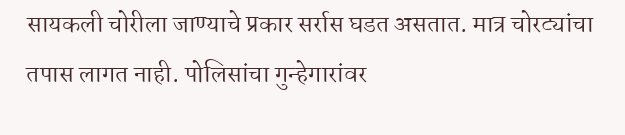सायकली चोरीला जाण्याचे प्रकार सर्रास घडत असतात. मात्र चोरट्यांचा तपास लागत नाही. पोलिसांचा गुन्हेगारांवर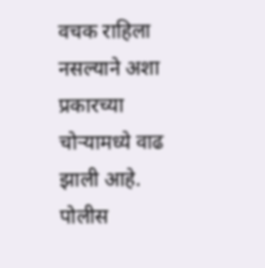वचक राहिला नसल्याने अशा प्रकारच्या चोऱ्यामध्ये वाढ झाली आहे. पोलीस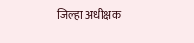जिल्हा अधीक्षक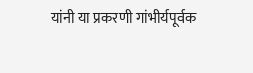यांनी या प्रकरणी गांभीर्यपूर्वक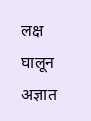लक्ष घालून अज्ञात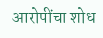आरोपींचा शोध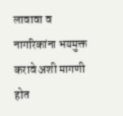लावावा व नागरिकांना भयमुक्त करावे अशी मागणी होत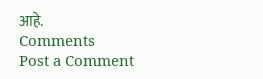आहे.
Comments
Post a Comment